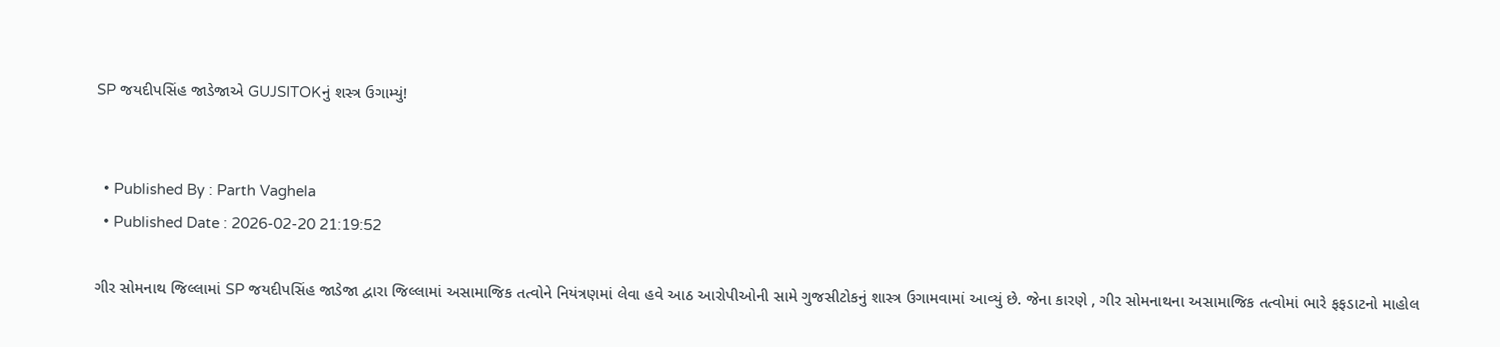SP જયદીપસિંહ જાડેજાએ GUJSITOKનું શસ્ત્ર ઉગામ્યું!


  • Published By : Parth Vaghela
  • Published Date : 2026-02-20 21:19:52

ગીર સોમનાથ જિલ્લામાં SP જયદીપસિંહ જાડેજા દ્વારા જિલ્લામાં અસામાજિક તત્વોને નિયંત્રણમાં લેવા હવે આઠ આરોપીઓની સામે ગુજસીટોકનું શાસ્ત્ર ઉગામવામાં આવ્યું છે. જેના કારણે , ગીર સોમનાથના અસામાજિક તત્વોમાં ભારે ફફડાટનો માહોલ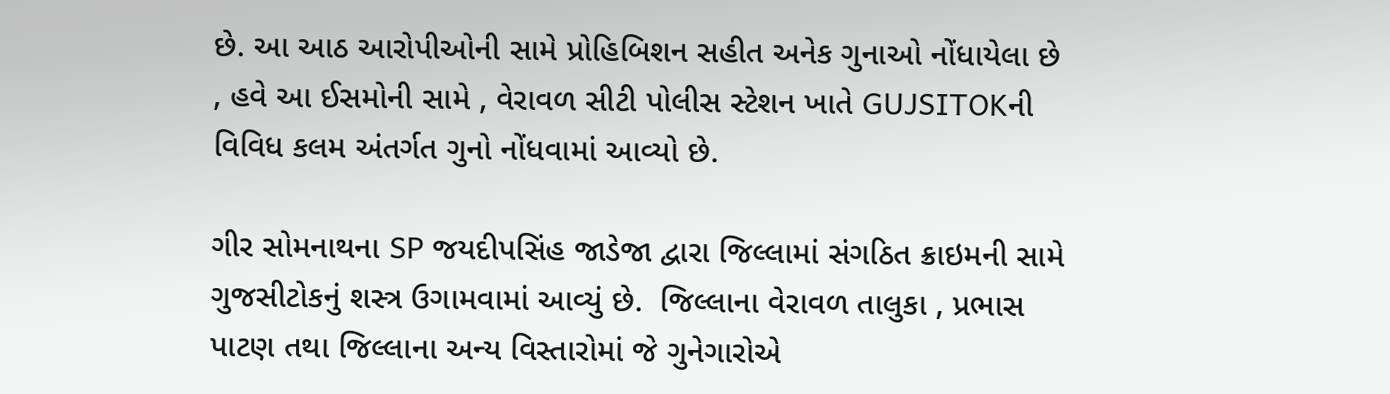છે. આ આઠ આરોપીઓની સામે પ્રોહિબિશન સહીત અનેક ગુનાઓ નોંધાયેલા છે , હવે આ ઈસમોની સામે , વેરાવળ સીટી પોલીસ સ્ટેશન ખાતે GUJSITOKની વિવિધ કલમ અંતર્ગત ગુનો નોંધવામાં આવ્યો છે.

ગીર સોમનાથના SP જયદીપસિંહ જાડેજા દ્વારા જિલ્લામાં સંગઠિત ક્રાઇમની સામે ગુજસીટોકનું શસ્ત્ર ઉગામવામાં આવ્યું છે.  જિલ્લાના વેરાવળ તાલુકા , પ્રભાસ પાટણ તથા જિલ્લાના અન્ય વિસ્તારોમાં જે ગુનેગારોએ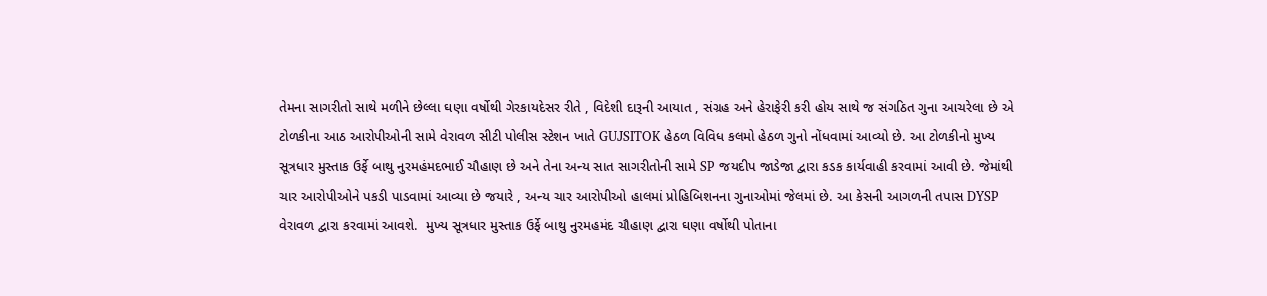તેમના સાગરીતો સાથે મળીને છેલ્લા ઘણા વર્ષોથી ગેરકાયદેસર રીતે , વિદેશી દારૂની આયાત , સંગ્રહ અને હેરાફેરી કરી હોય સાથે જ સંગઠિત ગુના આચરેલા છે એ ટોળકીના આઠ આરોપીઓની સામે વેરાવળ સીટી પોલીસ સ્ટેશન ખાતે GUJSITOK હેઠળ વિવિધ કલમો હેઠળ ગુનો નોંધવામાં આવ્યો છે. આ ટોળકીનો મુખ્ય સૂત્રધાર મુસ્તાક ઉર્ફે બાથુ નુરમહંમદભાઈ ચૌહાણ છે અને તેના અન્ય સાત સાગરીતોની સામે SP જયદીપ જાડેજા દ્વારા કડક કાર્યવાહી કરવામાં આવી છે. જેમાંથી ચાર આરોપીઓને પકડી પાડવામાં આવ્યા છે જયારે , અન્ય ચાર આરોપીઓ હાલમાં પ્રોહિબિશનના ગુનાઓમાં જેલમાં છે. આ કેસની આગળની તપાસ DYSP વેરાવળ દ્વારા કરવામાં આવશે.  મુખ્ય સૂત્રધાર મુસ્તાક ઉર્ફે બાથુ નુરમહમંદ ચૌહાણ દ્વારા ઘણા વર્ષોથી પોતાના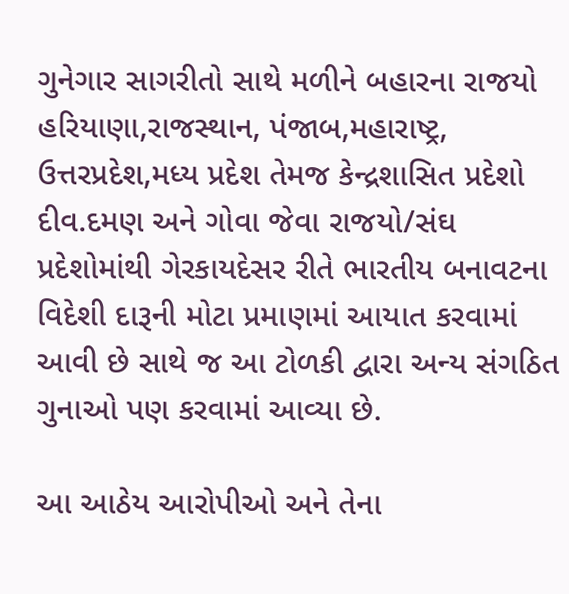ગુનેગાર સાગરીતો સાથે મળીને બહારના રાજયો હરિયાણા,રાજસ્થાન, પંજાબ,મહારાષ્ટ્ર, ઉત્તરપ્રદેશ,મધ્ય પ્રદેશ તેમજ કેન્દ્રશાસિત પ્રદેશો દીવ.દમણ અને ગોવા જેવા રાજયો/સંઘ પ્રદેશોમાંથી ગેરકાયદેસર રીતે ભારતીય બનાવટના વિદેશી દારૂની મોટા પ્રમાણમાં આયાત કરવામાં આવી છે સાથે જ આ ટોળકી દ્વારા અન્ય સંગઠિત ગુનાઓ પણ કરવામાં આવ્યા છે.

આ આઠેય આરોપીઓ અને તેના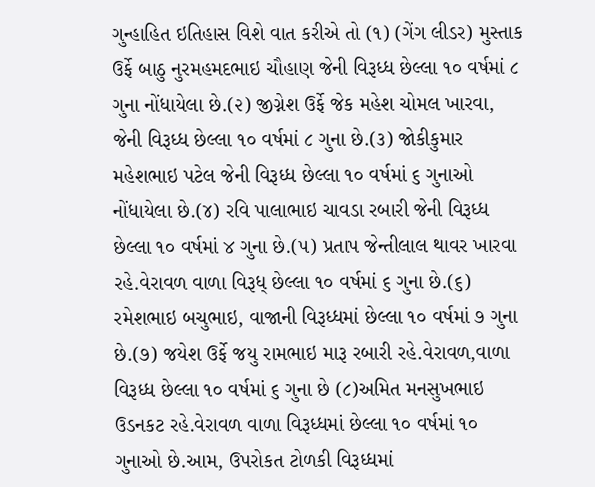ગુન્હાહિત ઇતિહાસ વિશે વાત કરીએ તો (૧) (ગેંગ લીડર) મુસ્તાક ઉર્ફે બાઠુ નુરમહમદભાઇ ચૌહાણ જેની વિરૂધ્ધ છેલ્લા ૧૦ વર્ષમાં ૮ ગુના નોંધાયેલા છે.(૨) જીગ્નેશ ઉર્ફે જેક મહેશ ચોમલ ખારવા, જેની વિરૂધ્ધ છેલ્લા ૧૦ વર્ષમાં ૮ ગુના છે.(૩) જોકીકુમાર મહેશભાઇ પટેલ જેની વિરૂધ્ધ છેલ્લા ૧૦ વર્ષમાં ૬ ગુનાઓ નોંધાયેલા છે.(૪) રવિ પાલાભાઇ ચાવડા રબારી જેની વિરૂધ્ધ છેલ્લા ૧૦ વર્ષમાં ४ ગુના છે.(૫) પ્રતાપ જેન્તીલાલ થાવર ખારવા રહે.વેરાવળ વાળા વિરૂધ્ છેલ્લા ૧૦ વર્ષમાં ૬ ગુના છે.(૬) રમેશભાઇ બચુભાઇ, વાજાની વિરૂધ્ધમાં છેલ્લા ૧૦ વર્ષમાં ૭ ગુના છે.(૭) જયેશ ઉર્ફે જયુ રામભાઇ મારૂ રબારી રહે.વેરાવળ,વાળા વિરૂધ્ધ છેલ્લા ૧૦ વર્ષમાં ૬ ગુના છે (૮)અમિત મનસુખભાઇ ઉડનકટ રહે.વેરાવળ વાળા વિરૂધ્ધમાં છેલ્લા ૧૦ વર્ષમાં ૧૦ ગુનાઓ છે.આમ, ઉપરોકત ટોળકી વિરૂધ્ધમાં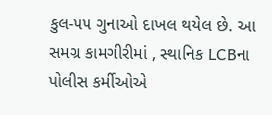કુલ-૫૫ ગુનાઓ દાખલ થયેલ છે. આ સમગ્ર કામગીરીમાં , સ્થાનિક LCBના પોલીસ કર્મીઓએ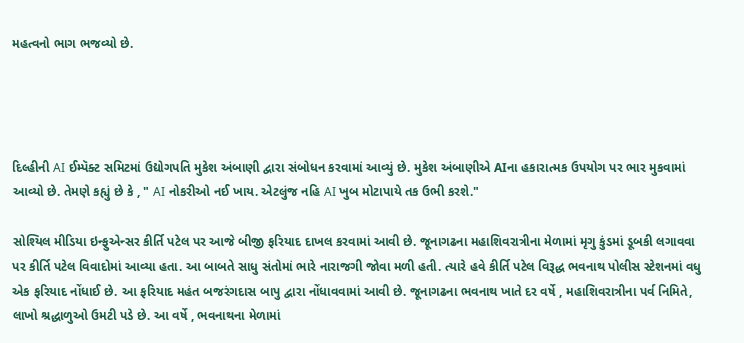મહત્વનો ભાગ ભજવ્યો છે.




દિલ્હીની AI ઈમ્પૅક્ટ સમિટમાં ઉદ્યોગપતિ મુકેશ અંબાણી દ્વારા સંબોધન કરવામાં આવ્યું છે. મુકેશ અંબાણીએ AIના હકારાત્મક ઉપયોગ પર ભાર મુકવામાં આવ્યો છે. તેમણે કહ્યું છે કે , " AI નોકરીઓ નઈ ખાય. એટલુંજ નહિ AI ખુબ મોટાપાયે તક ઉભી કરશે."

સોશ્યિલ મીડિયા ઇન્ફુએન્સર કીર્તિ પટેલ પર આજે બીજી ફરિયાદ દાખલ કરવામાં આવી છે. જૂનાગઢના મહાશિવરાત્રીના મેળામાં મૃગુ કુંડમાં ડૂબકી લગાવવા પર કીર્તિ પટેલ વિવાદોમાં આવ્યા હતા. આ બાબતે સાધુ સંતોમાં ભારે નારાજગી જોવા મળી હતી. ત્યારે હવે કીર્તિ પટેલ વિરૂદ્ધ ભવનાથ પોલીસ સ્ટેશનમાં વધુ એક ફરિયાદ નોંધાઈ છે. આ ફરિયાદ મહંત બજરંગદાસ બાપુ દ્વારા નોંધાવવામાં આવી છે. જૂનાગઢના ભવનાથ ખાતે દર વર્ષે , મહાશિવરાત્રીના પર્વ નિમિતે, લાખો શ્રદ્ધાળુઓ ઉમટી પડે છે. આ વર્ષે , ભવનાથના મેળામાં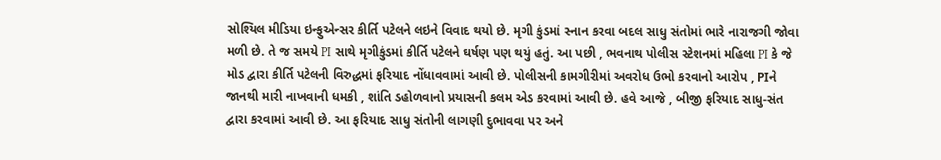સોશ્યિલ મીડિયા ઇન્ફુએન્સર કીર્તિ પટેલને લઇને વિવાદ થયો છે. મૃગી કુંડમાં સ્નાન કરવા બદલ સાધુ સંતોમાં ભારે નારાજગી જોવા મળી છે. તે જ સમયે PI સાથે મૃગીકુંડમાં કીર્તિ પટેલને ઘર્ષણ પણ થયું હતું. આ પછી , ભવનાથ પોલીસ સ્ટેશનમાં મહિલા PI કે જે મોડ દ્વારા કીર્તિ પટેલની વિરુદ્ધમાં ફરિયાદ નોંધાવવામાં આવી છે. પોલીસની કામગીરીમાં અવરોધ ઉભો કરવાનો આરોપ , PIને જાનથી મારી નાખવાની ધમકી , શાંતિ ડહોળવાનો પ્રયાસની કલમ એડ કરવામાં આવી છે. હવે આજે , બીજી ફરિયાદ સાધુ-સંત દ્વારા કરવામાં આવી છે. આ ફરિયાદ સાધુ સંતોની લાગણી દુભાવવા પર અને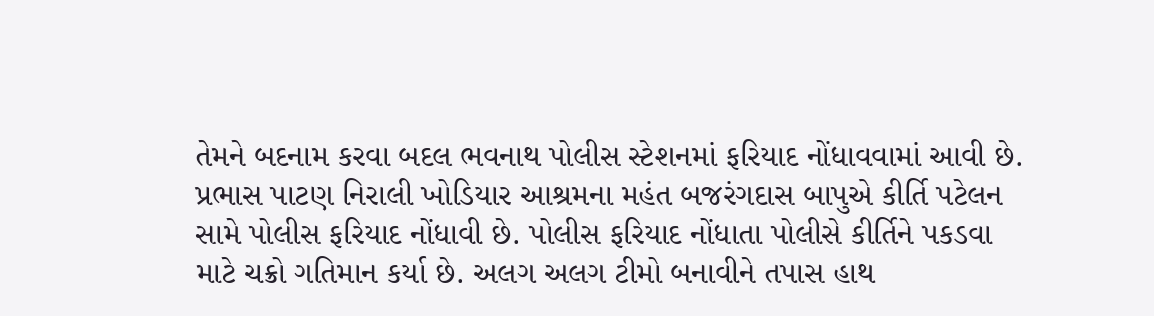તેમને બદનામ કરવા બદલ ભવનાથ પોલીસ સ્ટેશનમાં ફરિયાદ નોંધાવવામાં આવી છે. પ્રભાસ પાટણ નિરાલી ખોડિયાર આશ્રમના મહંત બજરંગદાસ બાપુએ કીર્તિ પટેલન સામે પોલીસ ફરિયાદ નોંધાવી છે. પોલીસ ફરિયાદ નોંધાતા પોલીસે કીર્તિને પકડવા માટે ચક્રો ગતિમાન કર્યા છે. અલગ અલગ ટીમો બનાવીને તપાસ હાથ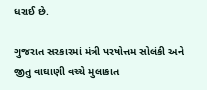ધરાઈ છે.

ગુજરાત સરકારમાં મંત્રી પરષોત્તમ સોલંકી અને જીતુ વાઘાણી વચ્ચે મુલાકાત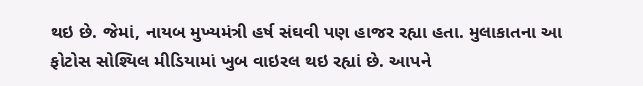થઇ છે. જેમાં, નાયબ મુખ્યમંત્રી હર્ષ સંઘવી પણ હાજર રહ્યા હતા. મુલાકાતના આ ફોટોસ સોશ્યિલ મીડિયામાં ખુબ વાઇરલ થઇ રહ્યાં છે. આપને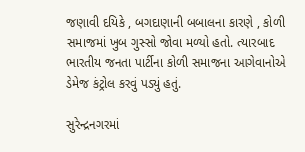જણાવી દયિકે , બગદાણાની બબાલના કારણે , કોળી સમાજમાં ખુબ ગુસ્સો જોવા મળ્યો હતો. ત્યારબાદ ભારતીય જનતા પાર્ટીના કોળી સમાજના આગેવાનોએ ડેમેજ કંટ્રોલ કરવું પડ્યું હતું.

સુરેન્દ્રનગરમાં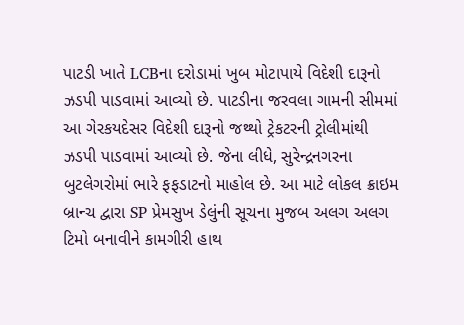પાટડી ખાતે LCBના દરોડામાં ખુબ મોટાપાયે વિદેશી દારૂનો ઝડપી પાડવામાં આવ્યો છે. પાટડીના જરવલા ગામની સીમમાં આ ગેરકયદેસર વિદેશી દારૂનો જથ્થો ટ્રેકટરની ટ્રોલીમાંથી ઝડપી પાડવામાં આવ્યો છે. જેના લીધે, સુરેન્દ્રનગરના બુટલેગરોમાં ભારે ફફડાટનો માહોલ છે. આ માટે લોકલ ક્રાઇમ બ્રાન્ચ દ્વારા SP પ્રેમસુખ ડેલુંની સૂચના મુજબ અલગ અલગ ટિમો બનાવીને કામગીરી હાથ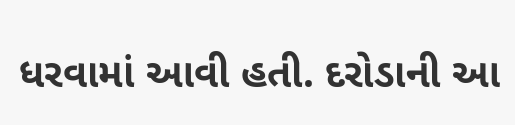ધરવામાં આવી હતી. દરોડાની આ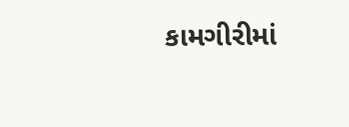કામગીરીમાં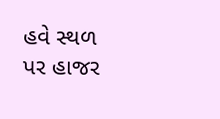હવે સ્થળ પર હાજર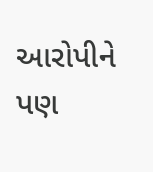આરોપીને પણ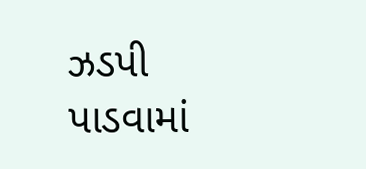ઝડપી પાડવામાં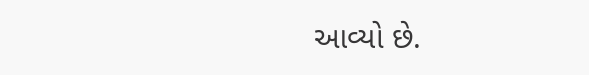આવ્યો છે.